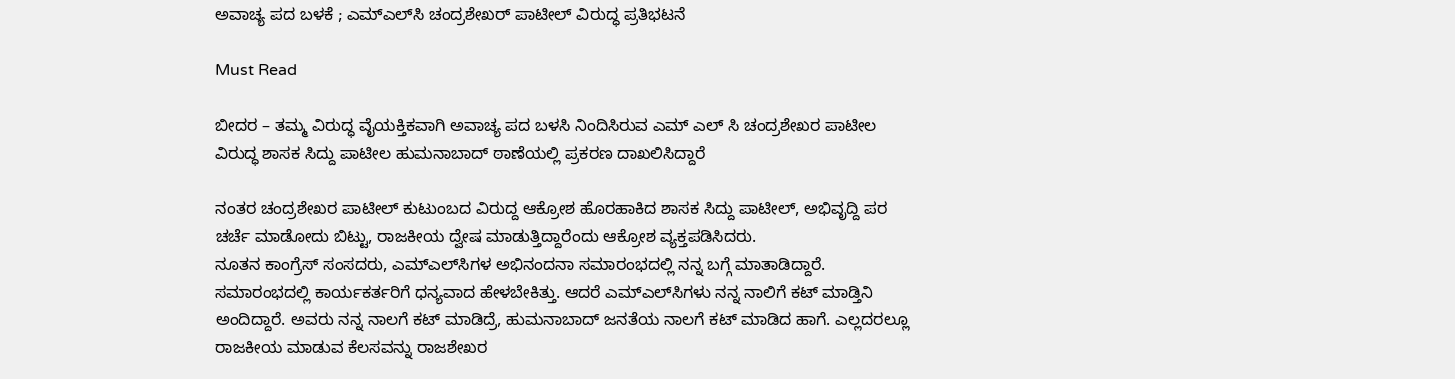ಅವಾಚ್ಯ ಪದ ಬಳಕೆ ; ಎಮ್‌ಎಲ್‌ಸಿ ಚಂದ್ರಶೇಖರ್ ಪಾಟೀಲ್ ವಿರುದ್ಧ ಪ್ರತಿಭಟನೆ

Must Read

ಬೀದರ – ತಮ್ಮ ವಿರುದ್ಧ ವೈಯಕ್ತಿಕವಾಗಿ ಅವಾಚ್ಯ ಪದ ಬಳಸಿ ನಿಂದಿಸಿರುವ ಎಮ್ ಎಲ್ ಸಿ ಚಂದ್ರಶೇಖರ ಪಾಟೀಲ ವಿರುದ್ಧ ಶಾಸಕ ಸಿದ್ದು ಪಾಟೀಲ ಹುಮನಾಬಾದ್ ಠಾಣೆಯಲ್ಲಿ‌ ಪ್ರಕರಣ ದಾಖಲಿಸಿದ್ದಾರೆ

ನಂತರ ಚಂದ್ರಶೇಖರ ಪಾಟೀಲ್ ಕುಟುಂಬದ ವಿರುದ್ದ ಆಕ್ರೋಶ ಹೊರಹಾಕಿದ ಶಾಸಕ ಸಿದ್ದು ಪಾಟೀಲ್, ಅಭಿವೃದ್ದಿ ಪರ ಚರ್ಚೆ ಮಾಡೋದು ಬಿಟ್ಟು, ರಾಜಕೀಯ ದ್ವೇಷ ಮಾಡುತ್ತಿದ್ದಾರೆಂದು ಆಕ್ರೋಶ ವ್ಯಕ್ತಪಡಿಸಿದರು.
ನೂತನ ಕಾಂಗ್ರೆಸ್ ಸಂಸದರು, ಎಮ್‌ಎಲ್‌ಸಿಗಳ ಅಭಿನಂದನಾ ಸಮಾರಂಭದಲ್ಲಿ ನನ್ನ ಬಗ್ಗೆ ಮಾತಾಡಿದ್ದಾರೆ. ಸಮಾರಂಭದಲ್ಲಿ ಕಾರ್ಯಕರ್ತರಿಗೆ ಧನ್ಯವಾದ ಹೇಳಬೇಕಿತ್ತು. ಆದರೆ ಎಮ್‌ಎಲ್‌ಸಿಗಳು ನನ್ನ ನಾಲಿಗೆ‌ ಕಟ್ ಮಾಡ್ತಿನಿ ಅಂದಿದ್ದಾರೆ. ಅವರು ನನ್ನ ನಾಲಗೆ ಕಟ್ ಮಾಡಿದ್ರೆ, ಹುಮನಾಬಾದ್ ಜನತೆಯ ನಾಲಗೆ‌ ಕಟ್ ಮಾಡಿದ ಹಾಗೆ. ಎಲ್ಲದರಲ್ಲೂ ರಾಜಕೀಯ ಮಾಡುವ ಕೆಲಸವನ್ನು ರಾಜಶೇಖರ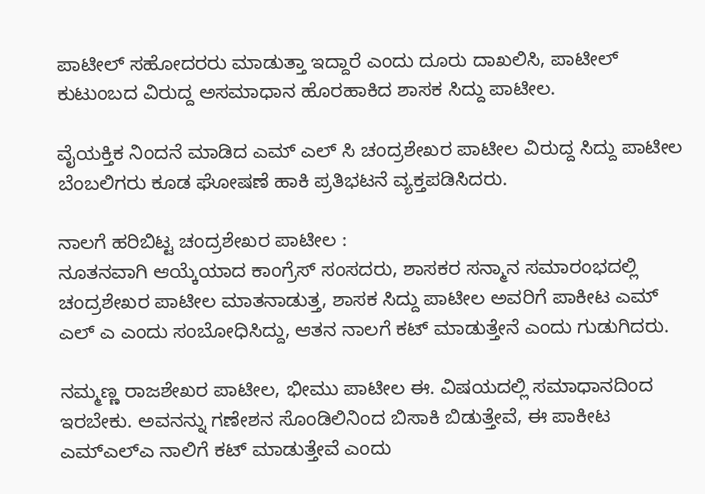ಪಾಟೀಲ್ ಸಹೋದರರು ಮಾಡುತ್ತಾ ಇದ್ದಾರೆ ಎಂದು ದೂರು ದಾಖಲಿಸಿ, ಪಾಟೀಲ್ ಕುಟುಂಬದ ವಿರುದ್ದ ಅಸಮಾಧಾನ ಹೊರಹಾಕಿದ ಶಾಸಕ ಸಿದ್ದು ಪಾಟೀಲ.

ವೈಯಕ್ತಿಕ ನಿಂದನೆ ಮಾಡಿದ ಎಮ್ ಎಲ್ ಸಿ ಚಂದ್ರಶೇಖರ ಪಾಟೀಲ ವಿರುದ್ದ ಸಿದ್ದು ಪಾಟೀಲ ಬೆಂಬಲಿಗರು ಕೂಡ ಘೋಷಣೆ ಹಾಕಿ ಪ್ರತಿಭಟನೆ ವ್ಯಕ್ತಪಡಿಸಿದರು.

ನಾಲಗೆ ಹರಿಬಿಟ್ಟ ಚಂದ್ರಶೇಖರ ಪಾಟೀಲ :
ನೂತನವಾಗಿ ಆಯ್ಕೆಯಾದ ಕಾಂಗ್ರೆಸ್ ಸಂಸದರು, ಶಾಸಕರ ಸನ್ಮಾನ ಸಮಾರಂಭದಲ್ಲಿ ಚಂದ್ರಶೇಖರ ಪಾಟೀಲ ಮಾತನಾಡುತ್ತ, ಶಾಸಕ ಸಿದ್ದು ಪಾಟೀಲ ಅವರಿಗೆ ಪಾಕೀಟ ಎಮ್ ಎಲ್ ಎ ಎಂದು ಸಂಬೋಧಿಸಿದ್ದು, ಆತನ ನಾಲಗೆ ಕಟ್ ಮಾಡುತ್ತೇನೆ ಎಂದು ಗುಡುಗಿದರು.

ನಮ್ಮಣ್ಣ ರಾಜಶೇಖರ ಪಾಟೀಲ, ಭೀಮು ಪಾಟೀಲ ಈ. ವಿಷಯದಲ್ಲಿ ಸಮಾಧಾನದಿಂದ ಇರಬೇಕು. ಅವನನ್ನು ಗಣೇಶನ ಸೊಂಡಿಲಿನಿಂದ ಬಿಸಾಕಿ ಬಿಡುತ್ತೇವೆ, ಈ ಪಾಕೀಟ ಎಮ್ಎಲ್ಎ ನಾಲಿಗೆ ಕಟ್ ಮಾಡುತ್ತೇವೆ ಎಂದು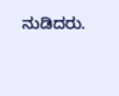ನುಡಿದರು.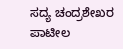ಸದ್ಯ ಚಂದ್ರಶೇಖರ ಪಾಟೀಲ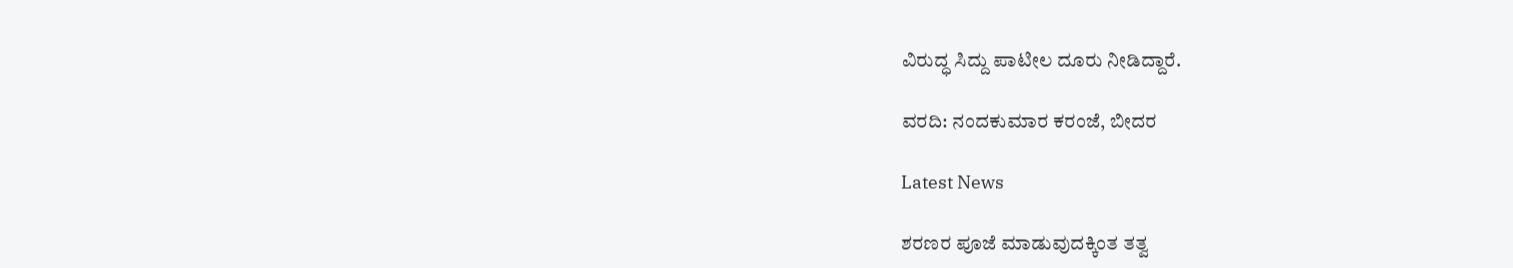ವಿರುದ್ಧ ಸಿದ್ದು ಪಾಟೀಲ ದೂರು ನೀಡಿದ್ದಾರೆ.

ವರದಿ: ನಂದಕುಮಾರ ಕರಂಜೆ, ಬೀದರ

Latest News

ಶರಣರ ಪೂಜೆ ಮಾಡುವುದಕ್ಕಿಂತ ತತ್ವ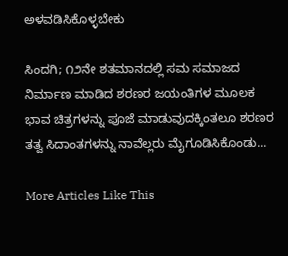ಅಳವಡಿಸಿಕೊಳ್ಳಬೇಕು

ಸಿಂದಗಿ; ೧೨ನೇ ಶತಮಾನದಲ್ಲಿ ಸಮ ಸಮಾಜದ ನಿರ್ಮಾಣ ಮಾಡಿದ ಶರಣರ ಜಯಂತಿಗಳ ಮೂಲಕ ಭಾವ ಚಿತ್ರಗಳನ್ನು ಪೂಜೆ ಮಾಡುವುದಕ್ಕಿಂತಲೂ ಶರಣರ ತತ್ವ ಸಿದಾಂತಗಳನ್ನು ನಾವೆಲ್ಲರು ಮೈಗೂಡಿಸಿಕೊಂಡು...

More Articles Like This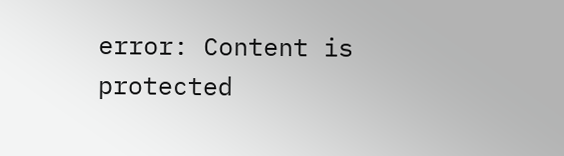error: Content is protected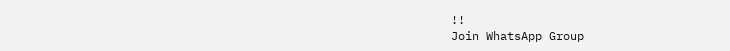!!
Join WhatsApp Group